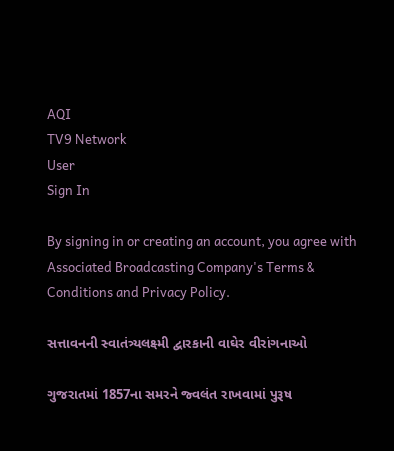AQI
TV9 Network
User
Sign In

By signing in or creating an account, you agree with Associated Broadcasting Company's Terms & Conditions and Privacy Policy.

સત્તાવનની સ્વાતંત્ર્યલક્ષ્મી દ્વારકાની વાઘેર વીરાંગનાઓ

ગુજરાતમાં 1857ના સમરને જ્વલંત રાખવામાં પુરૂષ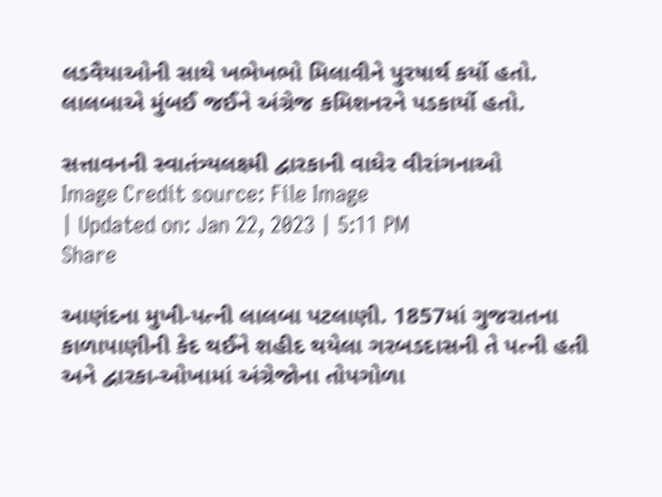લડવૈયાઓની સાથે ખભેખભો મિલાવીને પુરષાર્થ કર્યો હતો. લાલબાએ મુંબઈ જઈને અંગ્રેજ કમિશનરને પડકાર્યો હતો.

સત્તાવનની સ્વાતંત્ર્યલક્ષ્મી દ્વારકાની વાઘેર વીરાંગનાઓ
Image Credit source: File Image
| Updated on: Jan 22, 2023 | 5:11 PM
Share

આણંદના મુખી-પત્ની લાલબા પટલાણી. 1857માં ગુજરાતના કાળાપાણીની કેદ થઈને શહીદ થયેલા ગરબડદાસની તે પત્ની હતી અને દ્વારકા-ઓખામાં અંગ્રેજોના તોપગોળા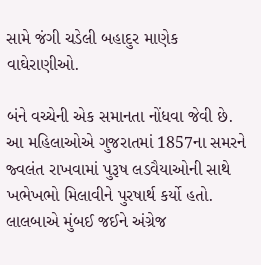સામે જંગી ચડેલી બહાદુર માણેક વાઘેરાણીઓ.

બંને વચ્ચેની એક સમાનતા નોંધવા જેવી છે. આ મહિલાઓએ ગુજરાતમાં 1857ના સમરને જ્વલંત રાખવામાં પુરૂષ લડવૈયાઓની સાથે ખભેખભો મિલાવીને પુરષાર્થ કર્યો હતો. લાલબાએ મુંબઈ જઈને અંગ્રેજ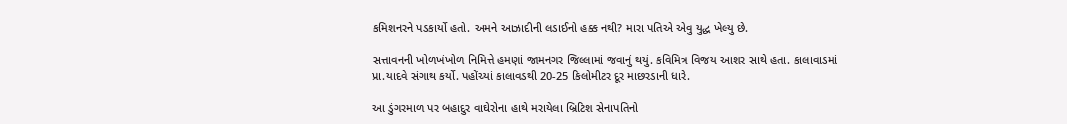કમિશનરને પડકાર્યો હતો. અમને આઝાદીની લડાઈનો હક્ક નથી? મારા પતિએ એવુ યુદ્ધ ખેલ્યુ છે.

સત્તાવનની ખોળખંખોળ નિમિત્તે હમણાં જામનગર જિલ્લામાં જવાનું થયું. કવિમિત્ર વિજય આશર સાથે હતા. કાલાવાડમાં પ્રા.યાદવે સંગાથ કર્યો. પહોંચ્યાં કાલાવડથી 20-25 કિલોમીટર દૂર માછરડાની ધારે.

આ ડુંગરમાળ પર બહાદુર વાઘેરોના હાથે મરાયેલા બ્રિટિશ સેનાપતિનો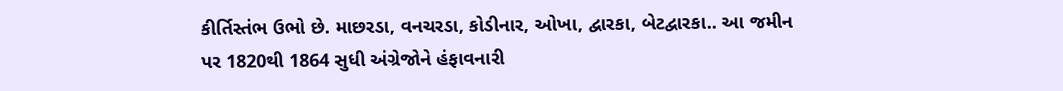કીર્તિસ્તંભ ઉભો છે. માછરડા, વનચરડા, કોડીનાર, ઓખા, દ્વારકા, બેટદ્વારકા.. આ જમીન પર 1820થી 1864 સુધી અંગ્રેજોને હંફાવનારી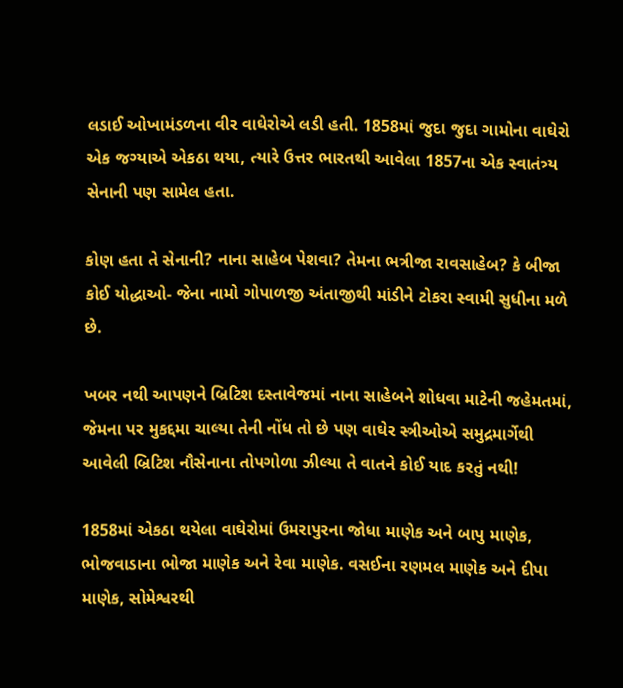લડાઈ ઓખામંડળના વીર વાઘેરોએ લડી હતી. 1858માં જુદા જુદા ગામોના વાઘેરો એક જગ્યાએ એકઠા થયા, ત્યારે ઉત્તર ભારતથી આવેલા 1857ના એક સ્વાતંત્ર્ય સેનાની પણ સામેલ હતા.

કોણ હતા તે સેનાની? નાના સાહેબ પેશવા? તેમના ભત્રીજા રાવસાહેબ? કે બીજા કોઈ યોદ્ધાઓ- જેના નામો ગોપાળજી અંતાજીથી માંડીને ટોકરા સ્વામી સુધીના મળે છે.

ખબર નથી આપણને બ્રિટિશ દસ્તાવેજમાં નાના સાહેબને શોધવા માટેની જહેમતમાં, જેમના પર મુકદ્દમા ચાલ્યા તેની નોંધ તો છે પણ વાઘેર સ્ત્રીઓએ સમુદ્રમાર્ગેથી આવેલી બ્રિટિશ નૌસેનાના તોપગોળા ઝીલ્યા તે વાતને કોઈ યાદ કરતું નથી!

1858માં એકઠા થયેલા વાઘેરોમાં ઉમરાપુરના જોધા માણેક અને બાપુ માણેક, ભોજવાડાના ભોજા માણેક અને રેવા માણેક. વસઈના રણમલ માણેક અને દીપા માણેક, સોમેશ્વરથી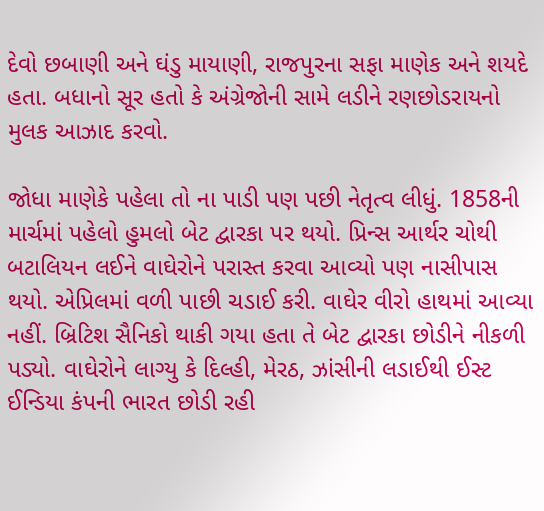દેવો છબાણી અને ઘંડુ માયાણી, રાજપુરના સફા માણેક અને શયદે હતા. બધાનો સૂર હતો કે અંગ્રેજોની સામે લડીને રણછોડરાયનો મુલક આઝાદ કરવો.

જોધા માણેકે પહેલા તો ના પાડી પણ પછી નેતૃત્વ લીધું. 1858ની માર્ચમાં પહેલો હુમલો બેટ દ્વારકા પર થયો. પ્રિન્સ આર્થર ચોથી બટાલિયન લઈને વાઘેરોને પરાસ્ત કરવા આવ્યો પણ નાસીપાસ થયો. એપ્રિલમાં વળી પાછી ચડાઈ કરી. વાઘેર વીરો હાથમાં આવ્યા નહીં. બ્રિટિશ સૈનિકો થાકી ગયા હતા તે બેટ દ્વારકા છોડીને નીકળી પડ્યો. વાઘેરોને લાગ્યુ કે દિલ્હી, મેરઠ, ઝાંસીની લડાઈથી ઈસ્ટ ઈન્ડિયા કંપની ભારત છોડી રહી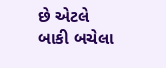છે એટલે બાકી બચેલા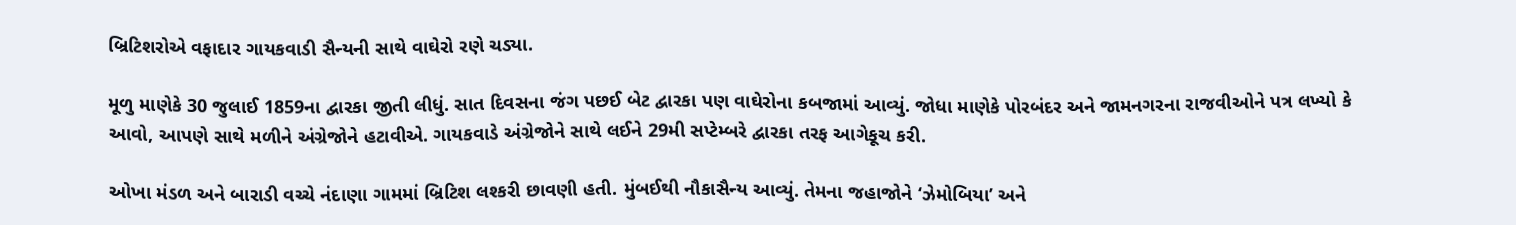બ્રિટિશરોએ વફાદાર ગાયકવાડી સૈન્યની સાથે વાઘેરો રણે ચડ્યા.

મૂળુ માણેકે 30 જુલાઈ 1859ના દ્વારકા જીતી લીધું. સાત દિવસના જંગ પછઈ બેટ દ્વારકા પણ વાઘેરોના કબજામાં આવ્યું. જોધા માણેકે પોરબંદર અને જામનગરના રાજવીઓને પત્ર લખ્યો કે આવો, આપણે સાથે મળીને અંગ્રેજોને હટાવીએ. ગાયકવાડે અંગ્રેજોને સાથે લઈને 29મી સપ્ટેમ્બરે દ્વારકા તરફ આગેકૂચ કરી.

ઓખા મંડળ અને બારાડી વચ્ચે નંદાણા ગામમાં બ્રિટિશ લશ્કરી છાવણી હતી. મુંબઈથી નૌકાસૈન્ય આવ્યું. તેમના જહાજોને ‘ઝેમોબિયા’ અને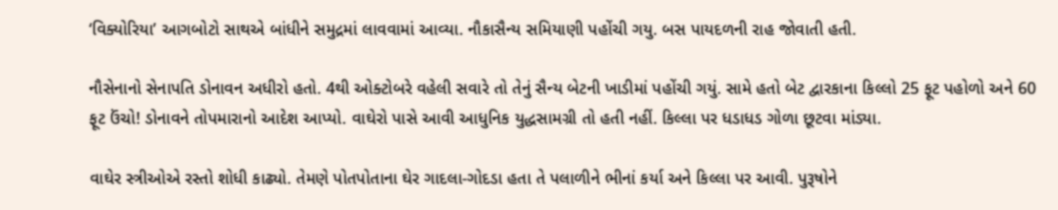‘વિક્યોરિયા’ આગબોટો સાથએ બાંધીને સમુદ્રમાં લાવવામાં આવ્યા. નૌકાસૈન્ય સમિયાણી પહોંચી ગયુ. બસ પાયદળની રાહ જોવાતી હતી.

નૌસેનાનો સેનાપતિ ડોનાવન અધીરો હતો. 4થી ઓક્ટોબરે વહેલી સવારે તો તેનું સૈન્ય બેટની ખાડીમાં પહોંચી ગયું. સામે હતો બેટ દ્વારકાના કિલ્લો 25 ફૂટ પહોળો અને 60 ફૂટ ઉંચો! ડોનાવને તોપમારાનો આદેશ આપ્યો. વાઘેરો પાસે આવી આધુનિક યુદ્ધસામગ્રી તો હતી નહીં. કિલ્લા પર ધડાધડ ગોળા છૂટવા માંડ્યા.

વાઘેર સ્ત્રીઓએ રસ્તો શોધી કાઢ્યો. તેમણે પોતપોતાના ઘેર ગાદલા-ગોદડા હતા તે પલાળીને ભીનાં કર્યા અને કિલ્લા પર આવી. પુરૂષોને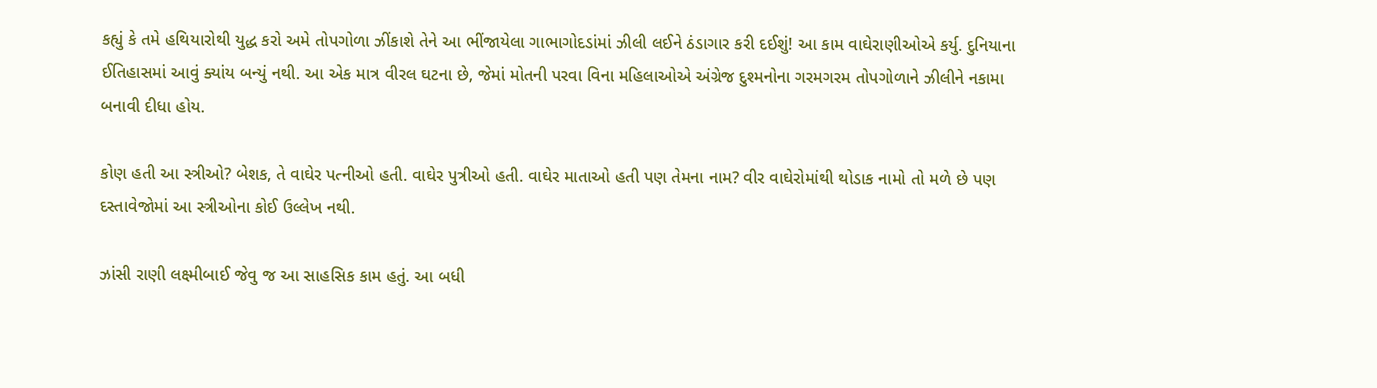કહ્યું કે તમે હથિયારોથી યુદ્ધ કરો અમે તોપગોળા ઝીંકાશે તેને આ ભીંજાયેલા ગાભાગોદડાંમાં ઝીલી લઈને ઠંડાગાર કરી દઈશું! આ કામ વાઘેરાણીઓએ કર્યુ. દુનિયાના ઈતિહાસમાં આવું ક્યાંય બન્યું નથી. આ એક માત્ર વીરલ ઘટના છે, જેમાં મોતની પરવા વિના મહિલાઓએ અંગ્રેજ દુશ્મનોના ગરમગરમ તોપગોળાને ઝીલીને નકામા બનાવી દીધા હોય.

કોણ હતી આ સ્ત્રીઓ? બેશક, તે વાઘેર પત્નીઓ હતી. વાઘેર પુત્રીઓ હતી. વાઘેર માતાઓ હતી પણ તેમના નામ? વીર વાઘેરોમાંથી થોડાક નામો તો મળે છે પણ દસ્તાવેજોમાં આ સ્ત્રીઓના કોઈ ઉલ્લેખ નથી.

ઝાંસી રાણી લક્ષ્મીબાઈ જેવુ જ આ સાહસિક કામ હતું. આ બધી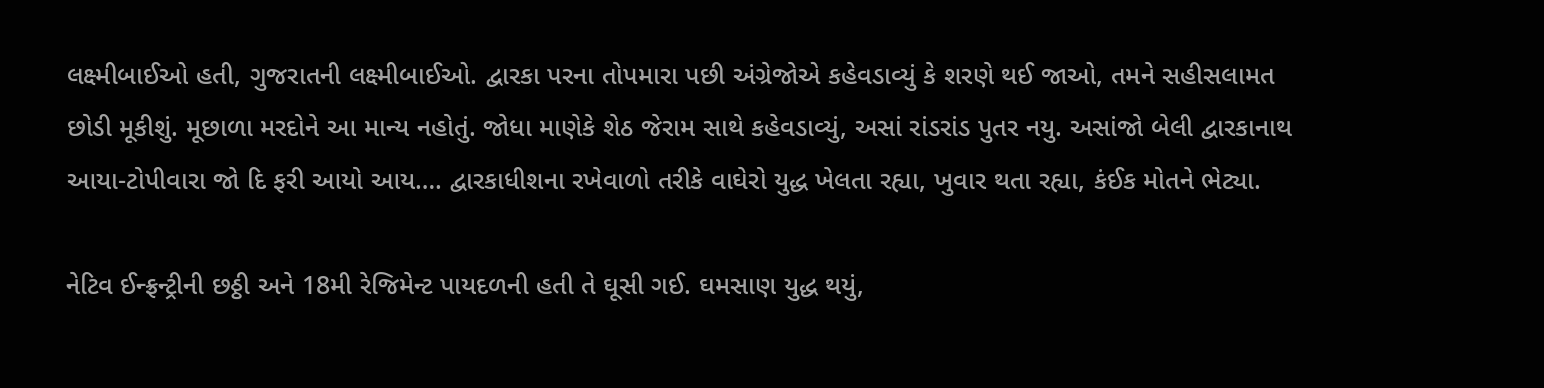લક્ષ્મીબાઈઓ હતી, ગુજરાતની લક્ષ્મીબાઈઓ. દ્વારકા પરના તોપમારા પછી અંગ્રેજોએ કહેવડાવ્યું કે શરણે થઈ જાઓ, તમને સહીસલામત છોડી મૂકીશું. મૂછાળા મરદોને આ માન્ય નહોતું. જોધા માણેકે શેઠ જેરામ સાથે કહેવડાવ્યું, અસાં રાંડરાંડ પુતર નયુ. અસાંજો બેલી દ્વારકાનાથ આયા-ટોપીવારા જો દિ ફરી આયો આય…. દ્વારકાધીશના રખેવાળો તરીકે વાઘેરો યુદ્ધ ખેલતા રહ્યા, ખુવાર થતા રહ્યા, કંઈક મોતને ભેટ્યા.

નેટિવ ઈન્ફ્રન્ટ્રીની છઠ્ઠી અને 18મી રેજિમેન્ટ પાયદળની હતી તે ઘૂસી ગઈ. ઘમસાણ યુદ્ધ થયું,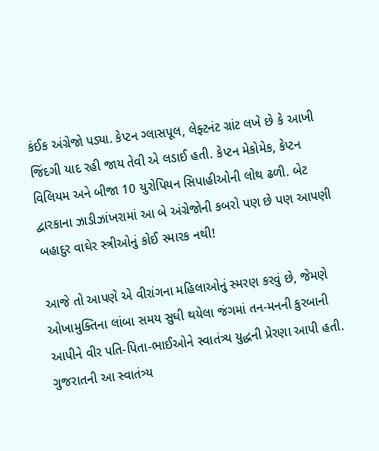કંઈક અંગ્રેજો પડ્યા. કેપ્ટન ગ્લાસપૂલ, લેફ્ટનંટ ગ્રાંટ લખે છે કે આખી જિંદગી યાદ રહી જાય તેવી એ લડાઈ હતી. કેપ્ટન મેકોમેક, કેપ્ટન વિલિયમ અને બીજા 10 યુરોપિયન સિપાહીઓની લોથ ઢળી. બેટ દ્વારકાના ઝાડીઝાંખરામાં આ બે અંગ્રેજોની કબરો પણ છે પણ આપણી બહાદુર વાઘેર સ્ત્રીઓનું કોઈ સ્મારક નથી!

આજે તો આપણે એ વીરાંગના મહિલાઓનું સ્મરણ કરવું છે, જેમણે ઓખામુક્તિના લાંબા સમય સુધી થયેલા જંગમાં તન-મનની કુરબાની આપીને વીર પતિ-પિતા-ભાઈઓને સ્વાતંત્ર્ય યુદ્ધની પ્રેરણા આપી હતી. ગુજરાતની આ સ્વાતંત્ર્ય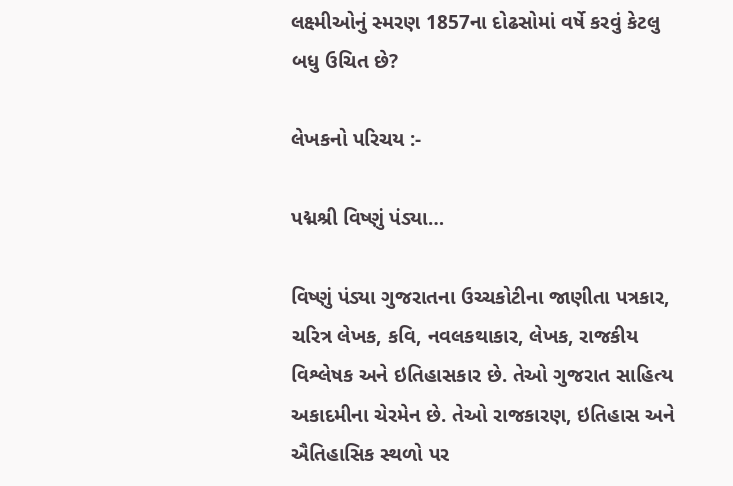લક્ષ્મીઓનું સ્મરણ 1857ના દોઢસોમાં વર્ષે કરવું કેટલુ બધુ ઉચિત છે?

લેખકનો પરિચય :-

પદ્મશ્રી વિષ્ણું પંડ્યા…

વિષ્ણું પંડ્યા ગુજરાતના ઉચ્ચકોટીના જાણીતા પત્રકાર, ચરિત્ર લેખક, કવિ, નવલકથાકાર, લેખક, રાજકીય વિશ્લેષક અને ઇતિહાસકાર છે. તેઓ ગુજરાત સાહિત્ય અકાદમીના ચેરમેન છે. તેઓ રાજકારણ, ઇતિહાસ અને ઐતિહાસિક સ્થળો પર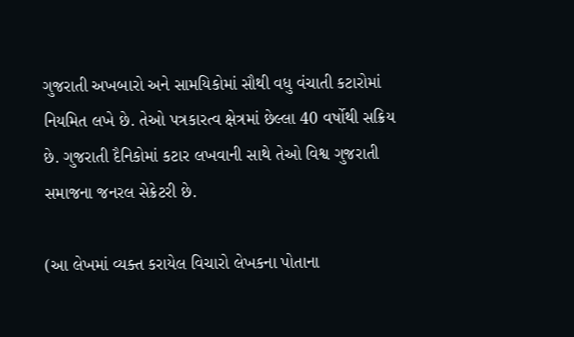ગુજરાતી અખબારો અને સામયિકોમાં સૌથી વધુ વંચાતી કટારોમાં નિયમિત લખે છે. તેઓ પત્રકારત્વ ક્ષેત્રમાં છેલ્લા 40 વર્ષોથી સક્રિય છે. ગુજરાતી દૈનિકોમાં કટાર લખવાની સાથે તેઓ વિશ્વ ગુજરાતી સમાજના જનરલ સેક્રેટરી છે.

(આ લેખમાં વ્યક્ત કરાયેલ વિચારો લેખકના પોતાના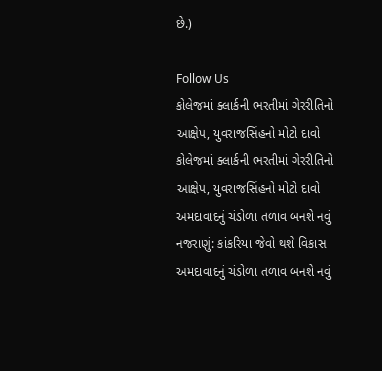છે.)

Follow Us
કોલેજમાં ક્લાર્કની ભરતીમાં ગેરરીતિનો આક્ષેપ, યુવરાજસિંહનો મોટો દાવો
કોલેજમાં ક્લાર્કની ભરતીમાં ગેરરીતિનો આક્ષેપ, યુવરાજસિંહનો મોટો દાવો
અમદાવાદનું ચંડોળા તળાવ બનશે નવું નજરાણું: કાંકરિયા જેવો થશે વિકાસ
અમદાવાદનું ચંડોળા તળાવ બનશે નવું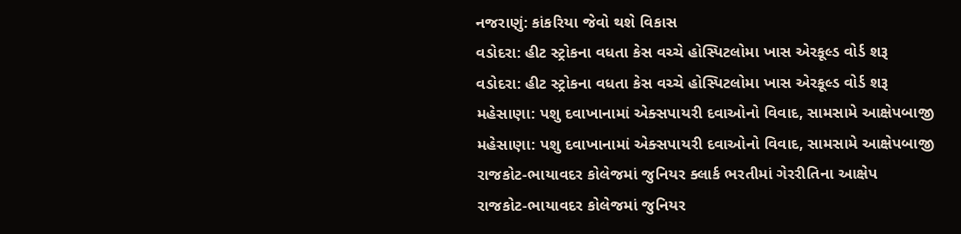નજરાણું: કાંકરિયા જેવો થશે વિકાસ
વડોદરા: હીટ સ્ટ્રોકના વધતા કેસ વચ્ચે હોસ્પિટલોમા ખાસ એરકૂલ્ડ વોર્ડ શરૂ
વડોદરા: હીટ સ્ટ્રોકના વધતા કેસ વચ્ચે હોસ્પિટલોમા ખાસ એરકૂલ્ડ વોર્ડ શરૂ
મહેસાણા: પશુ દવાખાનામાં એક્સપાયરી દવાઓનો વિવાદ, સામસામે આક્ષેપબાજી
મહેસાણા: પશુ દવાખાનામાં એક્સપાયરી દવાઓનો વિવાદ, સામસામે આક્ષેપબાજી
રાજકોટ-ભાયાવદર કોલેજમાં જુનિયર ક્લાર્ક ભરતીમાં ગેરરીતિના આક્ષેપ
રાજકોટ-ભાયાવદર કોલેજમાં જુનિયર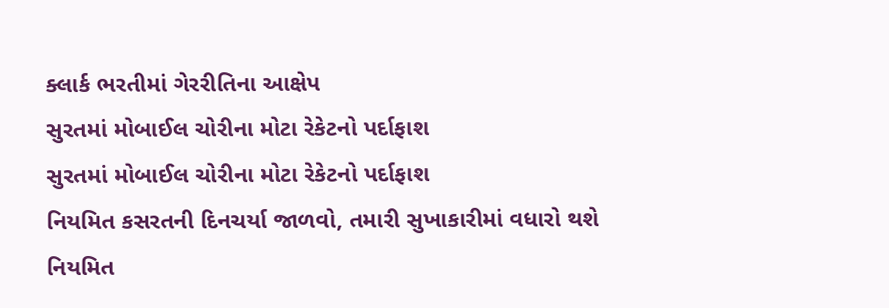ક્લાર્ક ભરતીમાં ગેરરીતિના આક્ષેપ
સુરતમાં મોબાઈલ ચોરીના મોટા રેકેટનો પર્દાફાશ
સુરતમાં મોબાઈલ ચોરીના મોટા રેકેટનો પર્દાફાશ
નિયમિત કસરતની દિનચર્યા જાળવો, તમારી સુખાકારીમાં વધારો થશે
નિયમિત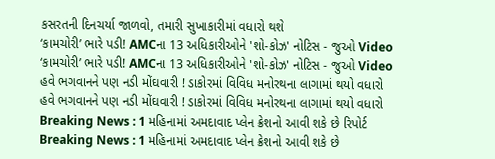કસરતની દિનચર્યા જાળવો, તમારી સુખાકારીમાં વધારો થશે
‘કામચોરી’ ભારે પડી! AMCના 13 અધિકારીઓને 'શો-કોઝ' નોટિસ - જુઓ Video
‘કામચોરી’ ભારે પડી! AMCના 13 અધિકારીઓને 'શો-કોઝ' નોટિસ - જુઓ Video
હવે ભગવાનને પણ નડી મોંઘવારી ! ડાકોરમાં વિવિધ મનોરથના લાગામાં થયો વધારો
હવે ભગવાનને પણ નડી મોંઘવારી ! ડાકોરમાં વિવિધ મનોરથના લાગામાં થયો વધારો
Breaking News : 1 મહિનામાં અમદાવાદ પ્લેન ક્રેશનો આવી શકે છે રિપોર્ટ
Breaking News : 1 મહિનામાં અમદાવાદ પ્લેન ક્રેશનો આવી શકે છે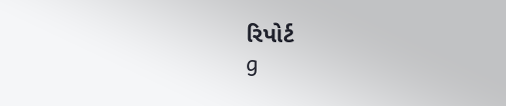રિપોર્ટ
g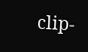clip-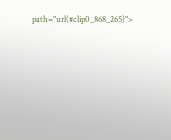path="url(#clip0_868_265)">